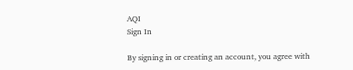AQI
Sign In

By signing in or creating an account, you agree with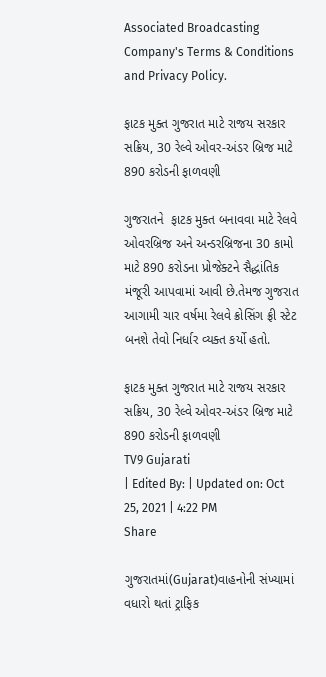Associated Broadcasting Company's Terms & Conditions and Privacy Policy.

ફાટક મુક્ત ગુજરાત માટે રાજય સરકાર સક્રિય, 30 રેલ્વે ઓવર-અંડર બ્રિજ માટે 890 કરોડની ફાળવણી

ગુજરાતને  ફાટક મુક્ત બનાવવા માટે રેલવે ઓવરબ્રિજ અને અન્ડરબ્રિજના 30 કામો માટે 890 કરોડના પ્રોજેક્ટને સૈદ્ધાંતિક મંજૂરી આપવામાં આવી છે.તેમજ ગુજરાત આગામી ચાર વર્ષમા રેલવે ક્રોસિંગ ફ્રી સ્ટેટ બનશે તેવો નિર્ધાર વ્યક્ત કર્યો હતો.

ફાટક મુક્ત ગુજરાત માટે રાજય સરકાર સક્રિય, 30 રેલ્વે ઓવર-અંડર બ્રિજ માટે 890 કરોડની ફાળવણી
TV9 Gujarati
| Edited By: | Updated on: Oct 25, 2021 | 4:22 PM
Share

ગુજરાતમાં(Gujarat)વાહનોની સંખ્યામાં વધારો થતાં ટ્રાફિક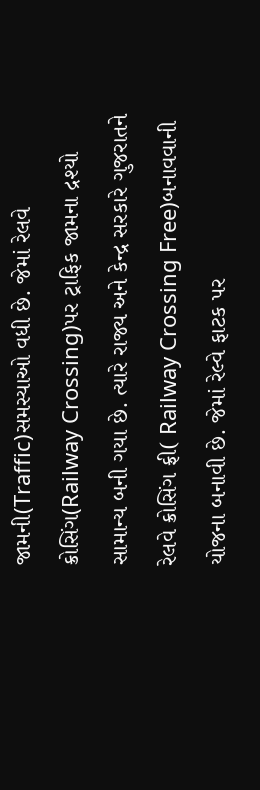જામની(Traffic)સમસ્યાઓ વધી છે. જેમાં રેલવે ક્રોસિંગ(Railway Crossing)પર ટ્રાફિક જામના દ્રશ્યો સામાન્ય બની ગયા છે. ત્યારે રાજ્ય અને કેન્દ્ર સરકારે ગુજરાતને રેલવે ક્રોસિંગ ફ્રી( Railway Crossing Free)બનાવવાની યોજના બનાવી છે. જેમાં રેલ્વે ફાટક પર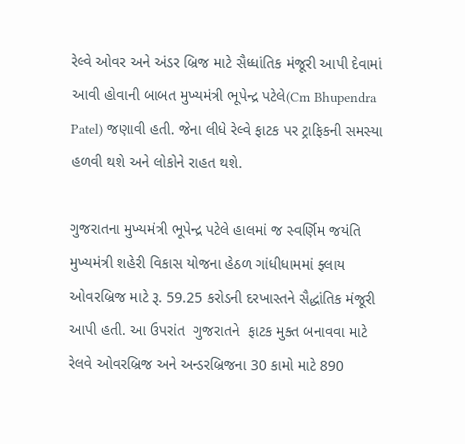રેલ્વે ઓવર અને અંડર બ્રિજ માટે સૈધ્ધાંતિક મંજૂરી આપી દેવામાં આવી હોવાની બાબત મુખ્યમંત્રી ભૂપેન્દ્ર પટેલે(Cm Bhupendra Patel) જણાવી હતી. જેના લીધે રેલ્વે ફાટક પર ટ્રાફિકની સમસ્યા હળવી થશે અને લોકોને રાહત થશે.

ગુજરાતના મુખ્યમંત્રી ભૂપેન્દ્ર પટેલે હાલમાં જ સ્વર્ણિમ જયંતિ મુખ્યમંત્રી શહેરી વિકાસ યોજના હેઠળ ગાંધીધામમાં ફ્લાય ઓવરબ્રિજ માટે રૂ. 59.25 કરોડની દરખાસ્તને સૈદ્ધાંતિક મંજૂરી આપી હતી. આ ઉપરાંત  ગુજરાતને  ફાટક મુક્ત બનાવવા માટે રેલવે ઓવરબ્રિજ અને અન્ડરબ્રિજના 30 કામો માટે 890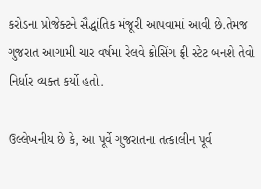કરોડના પ્રોજેક્ટને સૈદ્ધાંતિક મંજૂરી આપવામાં આવી છે.તેમજ ગુજરાત આગામી ચાર વર્ષમા રેલવે ક્રોસિંગ ફ્રી સ્ટેટ બનશે તેવો નિર્ધાર વ્યક્ત કર્યો હતો.

ઉલ્લેખનીય છે કે, આ પૂર્વે ગુજરાતના તત્કાલીન પૂર્વ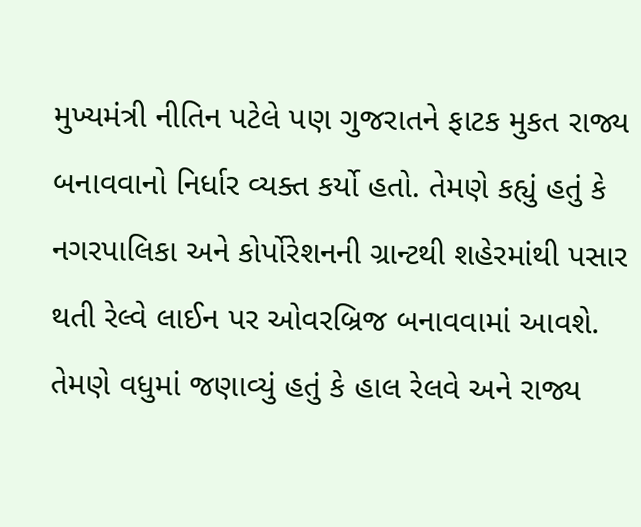મુખ્યમંત્રી નીતિન પટેલે પણ ગુજરાતને ફાટક મુકત રાજ્ય બનાવવાનો નિર્ધાર વ્યક્ત કર્યો હતો. તેમણે કહ્યું હતું કે નગરપાલિકા અને કોર્પોરેશનની ગ્રાન્ટથી શહેરમાંથી પસાર થતી રેલ્વે લાઈન પર ઓવરબ્રિજ બનાવવામાં આવશે. તેમણે વધુમાં જણાવ્યું હતું કે હાલ રેલવે અને રાજ્ય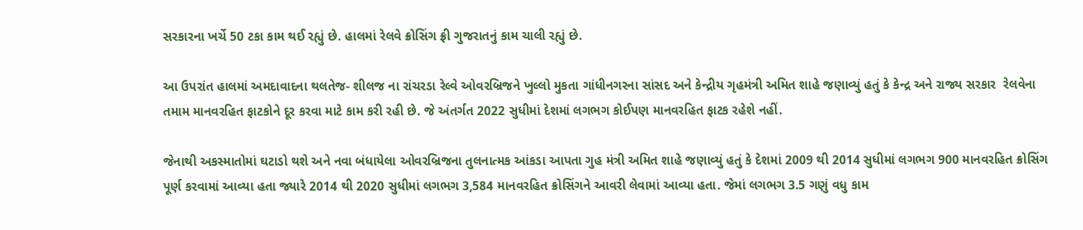સરકારના ખર્ચે 50 ટકા કામ થઈ રહ્યું છે. હાલમાં રેલવે ક્રોસિંગ ફ્રી ગુજરાતનું કામ ચાલી રહ્યું છે.

આ ઉપરાંત હાલમાં અમદાવાદના થલતેજ- શીલજ ના રાંચરડા રેલ્વે ઓવરબ્રિજને ખુલ્લો મુકતા ગાંધીનગરના સાંસદ અને કેન્દ્રીય ગૃહમંત્રી અમિત શાહે જણાવ્યું હતું કે કેન્દ્ર અને રાજ્ય સરકાર  રેલવેના તમામ માનવરહિત ફાટકોને દૂર કરવા માટે કામ કરી રહી છે. જે અંતર્ગત 2022 સુધીમાં દેશમાં લગભગ કોઈપણ માનવરહિત ફાટક રહેશે નહીં.

જેનાથી અકસ્માતોમાં ઘટાડો થશે અને નવા બંધાયેલા ઓવરબ્રિજના તુલનાત્મક આંકડા આપતા ગુહ મંત્રી અમિત શાહે જણાવ્યું હતું કે દેશમાં 2009 થી 2014 સુધીમાં લગભગ 900 માનવરહિત ક્રોસિંગ પૂર્ણ કરવામાં આવ્યા હતા જ્યારે 2014 થી 2020 સુધીમાં લગભગ 3,584 માનવરહિત ક્રોસિંગને આવરી લેવામાં આવ્યા હતા. જેમાં લગભગ 3.5 ગણું વધુ કામ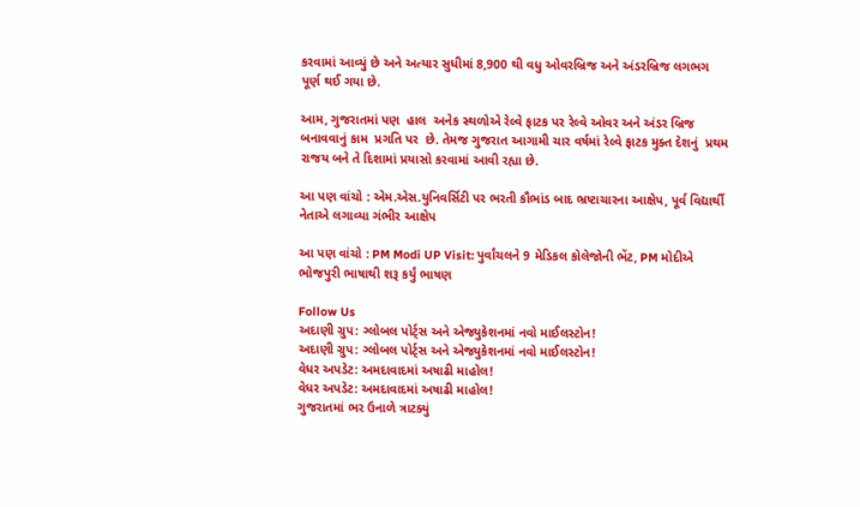કરવામાં આવ્યું છે અને અત્યાર સુધીમાં 8,900 થી વધુ ઓવરબ્રિજ અને અંડરબ્રિજ લગભગ પૂર્ણ થઈ ગયા છે.

આમ, ગુજરાતમાં પણ  હાલ  અનેક સ્થળોએ રેલ્વે ફાટક પર રેલ્વે ઓવર અને અંડર બ્રિજ બનાવવાનું કામ  પ્રગતિ પર  છે. તેમજ ગુજરાત આગામી ચાર વર્ષમાં રેલ્વે ફાટક મુક્ત દેશનું  પ્રથમ રાજય બને તે દિશામાં પ્રયાસો કરવામાં આવી રહ્યા છે.

આ પણ વાંચો : એમ.એસ.યુનિવર્સિટી પર ભરતી કૌભાંડ બાદ ભ્રષ્ટાચારના આક્ષેપ, પૂર્વ વિદ્યાર્થી નેતાએ લગાવ્યા ગંભીર આક્ષેપ

આ પણ વાંચો : PM Modi UP Visit: પુર્વાંચલને 9 મેડિકલ કોલેજોની ભેંટ, PM મોદીએ ભોજપુરી ભાષાથી શરૂ કર્યું ભાષણ

Follow Us
અદાણી ગ્રુપ: ગ્લોબલ પોર્ટ્સ અને એજ્યુકેશનમાં નવો માઈલસ્ટોન!
અદાણી ગ્રુપ: ગ્લોબલ પોર્ટ્સ અને એજ્યુકેશનમાં નવો માઈલસ્ટોન!
વેધર અપડેટ: અમદાવાદમાં અષાઢી માહોલ!
વેધર અપડેટ: અમદાવાદમાં અષાઢી માહોલ!
ગુજરાતમાં ભર ઉનાળે ત્રાટક્યું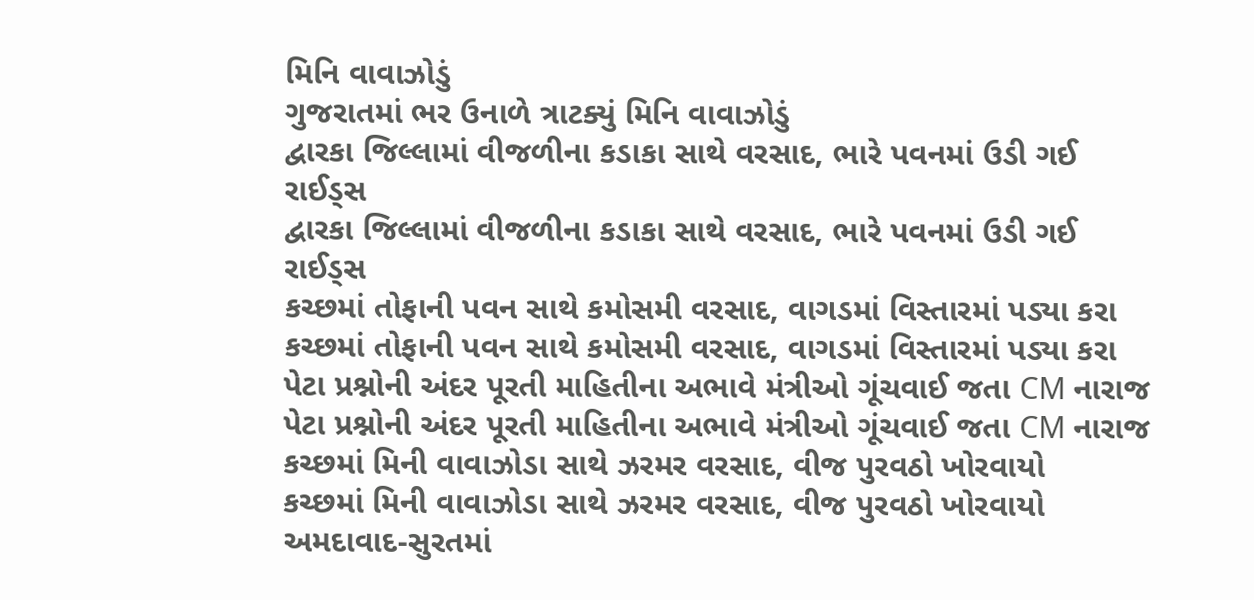મિનિ વાવાઝોડું
ગુજરાતમાં ભર ઉનાળે ત્રાટક્યું મિનિ વાવાઝોડું
દ્વારકા જિલ્લામાં વીજળીના કડાકા સાથે વરસાદ, ભારે પવનમાં ઉડી ગઈ રાઈડ્સ
દ્વારકા જિલ્લામાં વીજળીના કડાકા સાથે વરસાદ, ભારે પવનમાં ઉડી ગઈ રાઈડ્સ
કચ્છમાં તોફાની પવન સાથે કમોસમી વરસાદ, વાગડમાં વિસ્તારમાં પડ્યા કરા
કચ્છમાં તોફાની પવન સાથે કમોસમી વરસાદ, વાગડમાં વિસ્તારમાં પડ્યા કરા
પેટા પ્રશ્નોની અંદર પૂરતી માહિતીના અભાવે મંત્રીઓ ગૂંચવાઈ જતા CM નારાજ
પેટા પ્રશ્નોની અંદર પૂરતી માહિતીના અભાવે મંત્રીઓ ગૂંચવાઈ જતા CM નારાજ
કચ્છમાં મિની વાવાઝોડા સાથે ઝરમર વરસાદ, વીજ પુરવઠો ખોરવાયો
કચ્છમાં મિની વાવાઝોડા સાથે ઝરમર વરસાદ, વીજ પુરવઠો ખોરવાયો
અમદાવાદ-સુરતમાં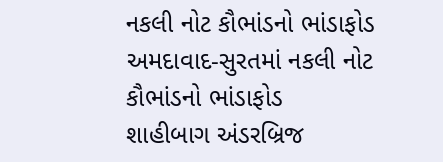નકલી નોટ કૌભાંડનો ભાંડાફોડ
અમદાવાદ-સુરતમાં નકલી નોટ કૌભાંડનો ભાંડાફોડ
શાહીબાગ અંડરબ્રિજ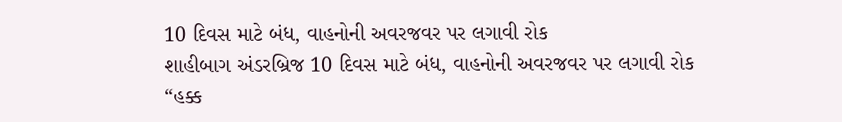10 દિવસ માટે બંધ, વાહનોની અવરજવર પર લગાવી રોક
શાહીબાગ અંડરબ્રિજ 10 દિવસ માટે બંધ, વાહનોની અવરજવર પર લગાવી રોક
“હક્ક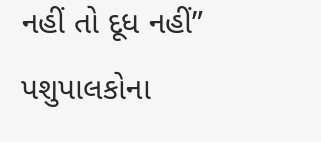નહીં તો દૂધ નહીં” પશુપાલકોના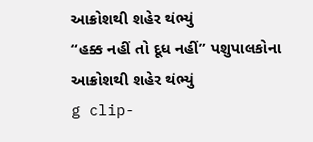આક્રોશથી શહેર થંભ્યું
“હક્ક નહીં તો દૂધ નહીં” પશુપાલકોના આક્રોશથી શહેર થંભ્યું
g clip-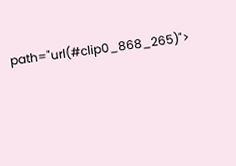path="url(#clip0_868_265)">